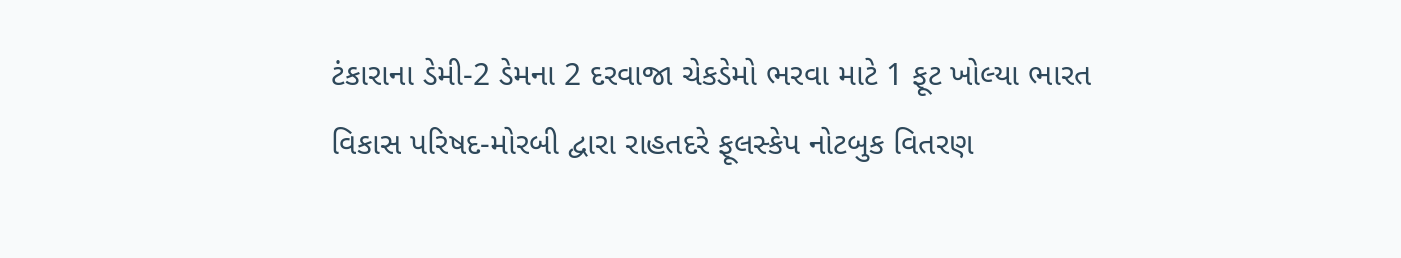ટંકારાના ડેમી-2 ડેમના 2 દરવાજા ચેકડેમો ભરવા માટે 1 ફૂટ ખોલ્યા ભારત વિકાસ પરિષદ-મોરબી દ્વારા રાહતદરે ફૂલસ્કેપ નોટબુક વિતરણ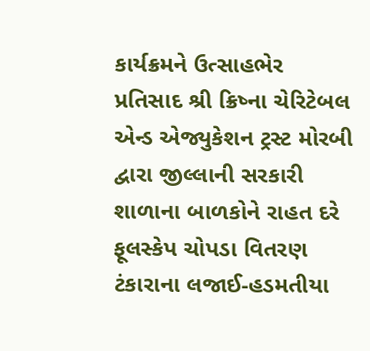કાર્યક્રમને ઉત્સાહભેર પ્રતિસાદ શ્રી ક્રિષ્ના ચેરિટેબલ એન્ડ એજ્યુકેશન ટ્રસ્ટ મોરબી દ્વારા જીલ્લાની સરકારી શાળાના બાળકોને રાહત દરે ફૂલસ્કેપ ચોપડા વિતરણ ટંકારાના લજાઈ-હડમતીયા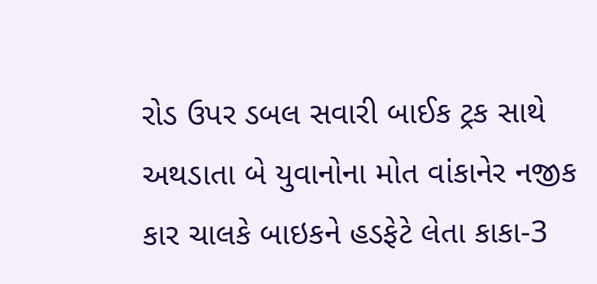રોડ ઉપર ડબલ સવારી બાઈક ટ્રક સાથે અથડાતા બે યુવાનોના મોત વાંકાનેર નજીક કાર ચાલકે બાઇકને હડફેટે લેતા કાકા-3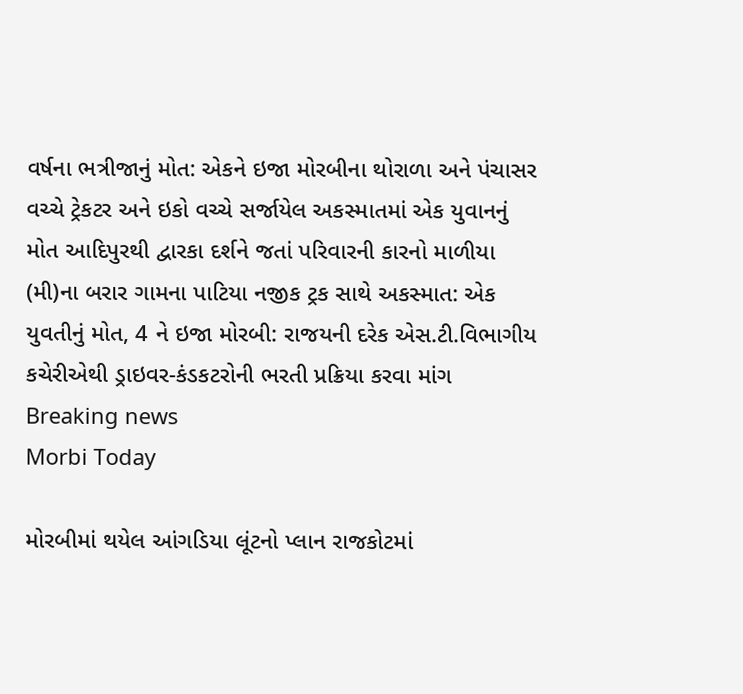વર્ષના ભત્રીજાનું મોત: એકને ઇજા મોરબીના થોરાળા અને પંચાસર વચ્ચે ટ્રેકટર અને ઇકો વચ્ચે સર્જાયેલ અકસ્માતમાં એક યુવાનનું મોત આદિપુરથી દ્વારકા દર્શને જતાં પરિવારની કારનો માળીયા (મી)ના બરાર ગામના પાટિયા નજીક ટ્રક સાથે અકસ્માત: એક યુવતીનું મોત, 4 ને ઇજા મોરબી: રાજયની દરેક એસ.ટી.વિભાગીય કચેરીએથી ડ્રાઇવર-કંડકટરોની ભરતી પ્રક્રિયા કરવા માંગ
Breaking news
Morbi Today

મોરબીમાં થયેલ આંગડિયા લૂંટનો પ્લાન રાજકોટમાં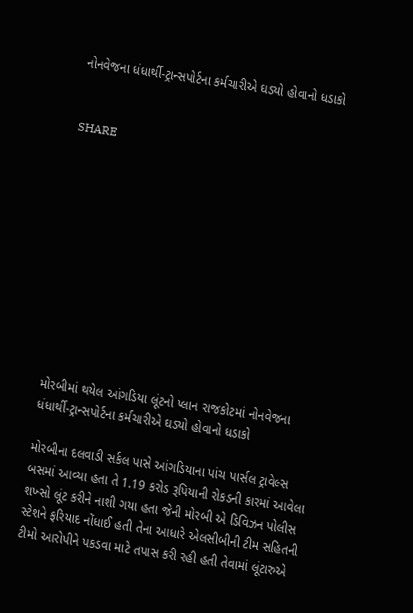નોનવેજના ધંધાર્થી-ટ્રાન્સપોર્ટના કર્મચારીએ ઘડ્યો હોવાનો ધડાકો


SHARE











મોરબીમાં થયેલ આંગડિયા લૂંટનો પ્લાન રાજકોટમાં નોનવેજના ધંધાર્થી-ટ્રાન્સપોર્ટના કર્મચારીએ ઘડ્યો હોવાનો ધડાકો

મોરબીના દલવાડી સર્કલ પાસે આંગડિયાના પાંચ પાર્સલ ટ્રાવેલ્સ બસમાં આવ્યા હતા તે 1.19 કરોડ રૂપિયાની રોકડની કારમાં આવેલા શખ્સો લૂંટ કરીને નાશી ગયા હતા જેની મોરબી એ ડિવિઝન પોલીસ સ્ટેશને ફરિયાદ નોંધાઈ હતી તેના આધારે એલસીબીની ટીમ સહિતની ટીમો આરોપીને પકડવા માટે તપાસ કરી રહી હતી તેવામાં લૂંટારુએ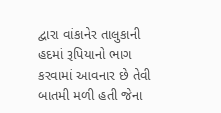દ્વારા વાંકાનેર તાલુકાની હદમાં રૂપિયાનો ભાગ કરવામાં આવનાર છે તેવી બાતમી મળી હતી જેના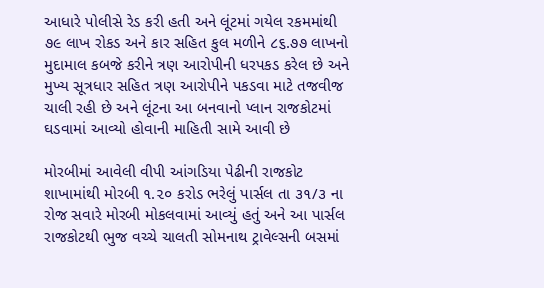આધારે પોલીસે રેડ કરી હતી અને લૂંટમાં ગયેલ રકમમાંથી ૭૯ લાખ રોકડ અને કાર સહિત કુલ મળીને ૮૬.૭૭ લાખનો મુદામાલ કબજે કરીને ત્રણ આરોપીની ધરપકડ કરેલ છે અને મુખ્ય સૂત્રધાર સહિત ત્રણ આરોપીને પકડવા માટે તજવીજ ચાલી રહી છે અને લૂંટના આ બનવાનો પ્લાન રાજકોટમાં ઘડવામાં આવ્યો હોવાની માહિતી સામે આવી છે

મોરબીમાં આવેલી વીપી આંગડિયા પેઢીની રાજકોટ શાખામાંથી મોરબી ૧.૨૦ કરોડ ભરેલું પાર્સલ તા ૩૧/૩ ના રોજ સવારે મોરબી મોકલવામાં આવ્યું હતું અને આ પાર્સલ રાજકોટથી ભુજ વચ્ચે ચાલતી સોમનાથ ટ્રાવેલ્સની બસમાં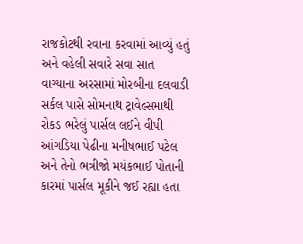રાજકોટથી રવાના કરવામાં આવ્યું હતું અને વહેલી સવારે સવા સાત વાગ્યાના અરસામાં મોરબીના દલવાડી સર્કલ પાસે સોમનાથ ટ્રાવેલ્સમાથી રોકડ ભરેલું પાર્સલ લઈને વીપી આંગડિયા પેઢીના મનીષભાઈ પટેલ અને તેનો ભત્રીજો મયંકભાઈ પોતાની કારમાં પાર્સલ મૂકીને જઈ રહ્યા હતા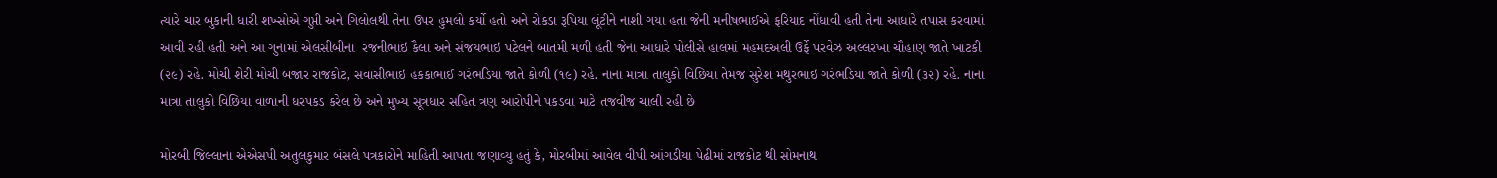ત્યારે ચાર બુકાની ધારી શખ્સોએ ગુપ્તી અને ગિલોલથી તેના ઉપર હુમલો કર્યો હતો અને રોકડા રૂપિયા લૂંટીને નાશી ગયા હતા જેની મનીષભાઈએ ફરિયાદ નોંધાવી હતી તેના આધારે તપાસ કરવામાં આવી રહી હતી અને આ ગુનામાં એલસીબીના  રજનીભાઇ કૈલા અને સંજયભાઇ પટેલને બાતમી મળી હતી જેના આધારે પોલીસે હાલમાં મહમદઅલી ઉર્ફે પરવેઝ અલ્લરખા ચૌહાણ જાતે ખાટકી (૨૯) રહે. મોચી શેરી મોચી બજાર રાજકોટ, સવાસીભાઇ હકકાભાઈ ગરંભડિયા જાતે કોળી (૧૯) રહે. નાના માત્રા તાલુકો વિછિયા તેમજ સુરેશ મથુરભાઇ ગરંભડિયા જાતે કોળી (૩૨) રહે. નાના માત્રા તાલુકો વિછિયા વાળાની ધરપકડ કરેલ છે અને મુખ્ય સૂત્રધાર સહિત ત્રણ આરોપીને પકડવા માટે તજવીજ ચાલી રહી છે

મોરબી જિલ્લાના એએસપી અતુલકુમાર બંસલે પત્રકારોને માહિતી આપતા જણાવ્યુ હતું કે, મોરબીમાં આવેલ વીપી આંગડીયા પેઢીમાં રાજકોટ થી સોમનાથ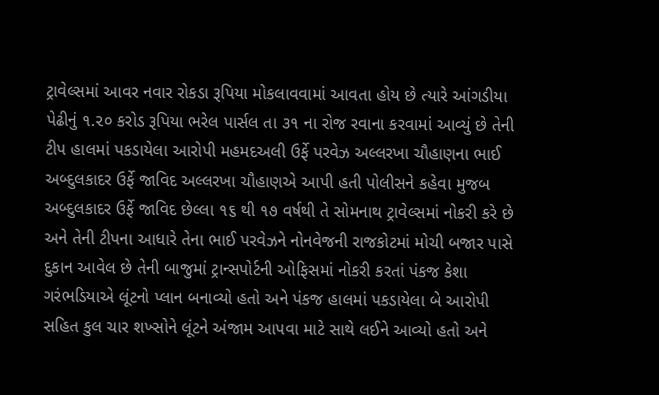ટ્રાવેલ્સમાં આવર નવાર રોકડા રૂપિયા મોકલાવવામાં આવતા હોય છે ત્યારે આંગડીયા પેઢીનું ૧.૨૦ કરોડ રૂપિયા ભરેલ પાર્સલ તા ૩૧ ના રોજ રવાના કરવામાં આવ્યું છે તેની ટીપ હાલમાં પકડાયેલા આરોપી મહમદઅલી ઉર્ફે પરવેઝ અલ્લરખા ચૌહાણના ભાઈ અબ્દુલકાદર ઉર્ફે જાવિદ અલ્લરખા ચૌહાણએ આપી હતી પોલીસને કહેવા મુજબ અબ્દુલકાદર ઉર્ફે જાવિદ છેલ્લા ૧૬ થી ૧૭ વર્ષથી તે સોમનાથ ટ્રાવેલ્સમાં નોકરી કરે છે અને તેની ટીપના આધારે તેના ભાઈ પરવેઝને નોનવેજની રાજકોટમાં મોચી બજાર પાસે દુકાન આવેલ છે તેની બાજુમાં ટ્રાન્સપોર્ટની ઓફિસમાં નોકરી કરતાં પંકજ કેશા ગરંભડિયાએ લૂંટનો પ્લાન બનાવ્યો હતો અને પંકજ હાલમાં પકડાયેલા બે આરોપી સહિત કુલ ચાર શખ્સોને લૂંટને અંજામ આપવા માટે સાથે લઈને આવ્યો હતો અને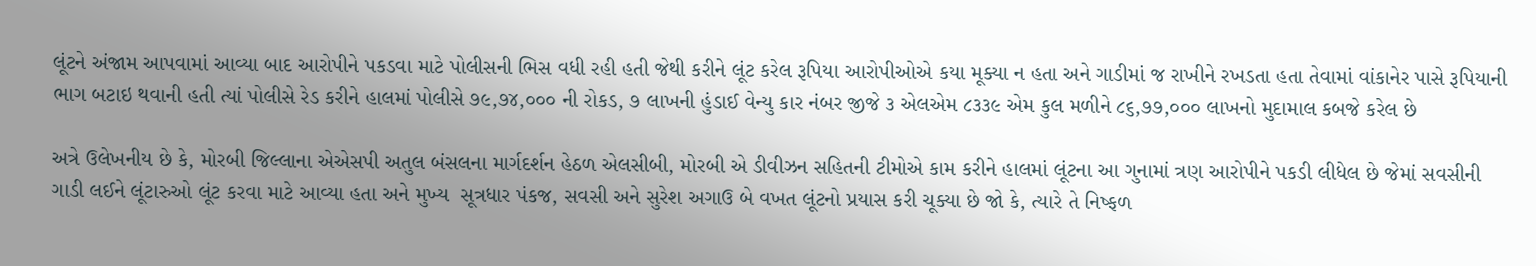લૂંટને અંજામ આપવામાં આવ્યા બાદ આરોપીને પકડવા માટે પોલીસની ભિસ વધી રહી હતી જેથી કરીને લૂંટ કરેલ રૂપિયા આરોપીઓએ કયા મૂક્યા ન હતા અને ગાડીમાં જ રાખીને રખડતા હતા તેવામાં વાંકાનેર પાસે રૂપિયાની ભાગ બટાઇ થવાની હતી ત્યાં પોલીસે રેડ કરીને હાલમાં પોલીસે ૭૯,૭૪,૦૦૦ ની રોકડ, ૭ લાખની હુંડાઈ વેન્યુ કાર નંબર જીજે ૩ એલએમ ૮૩૩૯ એમ કુલ મળીને ૮૬,૭૭,૦૦૦ લાખનો મુદામાલ કબજે કરેલ છે

અત્રે ઉલેખનીય છે કે, મોરબી જિલ્લાના એએસપી અતુલ બંસલના માર્ગદર્શન હેઠળ એલસીબી, મોરબી એ ડીવીઝન સહિતની ટીમોએ કામ કરીને હાલમાં લૂંટના આ ગુનામાં ત્રણ આરોપીને પકડી લીધેલ છે જેમાં સવસીની ગાડી લઈને લૂંટારુઓ લૂંટ કરવા માટે આવ્યા હતા અને મુખ્ય  સૂત્રધાર પંકજ, સવસી અને સુરેશ અગાઉ બે વખત લૂંટનો પ્રયાસ કરી ચૂક્યા છે જો કે, ત્યારે તે નિષ્ફળ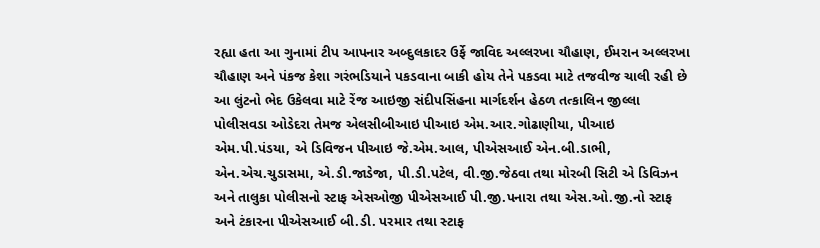રહ્યા હતા આ ગુનામાં ટીપ આપનાર અબ્દુલકાદર ઉર્ફે જાવિદ અલ્લરખા ચૌહાણ, ઈમરાન અલ્લરખા ચૌહાણ અને પંકજ કેશા ગરંભડિયાને પકડવાના બાકી હોય તેને પકડવા માટે તજવીજ ચાલી રહી છે આ લુંટનો ભેદ ઉકેલવા માટે રેંજ આઇજી સંદીપસિંહના માર્ગદર્શન હેઠળ તત્કાલિન જીલ્લા પોલીસવડા ઓડેદરા તેમજ એલસીબીઆઇ પીઆઇ એમ.આર.ગોઢાણીયા, પીઆઇ એમ.પી.પંડયા, એ ડિવિજન પીઆઇ જે.એમ.આલ, પીએસઆઈ એન.બી.ડાભી, એન.એચ.ચુડાસમા, એ.ડી.જાડેજા, પી.ડી.પટેલ, વી.જી.જેઠવા તથા મોરબી સિટી એ ડિવિઝન અને તાલુકા પોલીસનો સ્ટાફ એસઓજી પીએસઆઈ પી.જી.પનારા તથા એસ.ઓ.જી.નો સ્ટાફ અને ટંકારના પીએસઆઈ બી.ડી. પરમાર તથા સ્ટાફ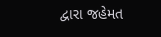દ્વારા જહેમત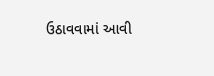ઉઠાવવામાં આવી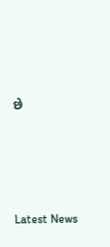છે






Latest News